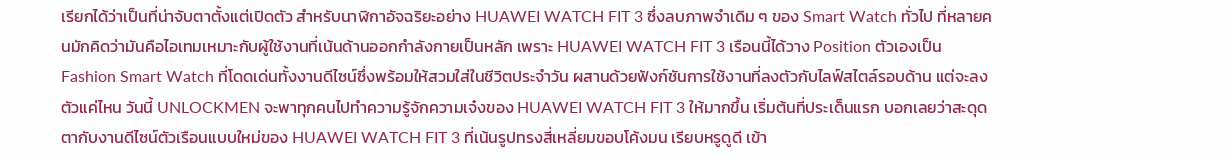เรียกได้ว่าเป็นที่น่าจับตาตั้งแต่เปิดตัว สำหรับนาฬิกาอัจฉริยะอย่าง HUAWEI WATCH FIT 3 ซึ่งลบภาพจำเดิม ๆ ของ Smart Watch ทั่วไป ที่หลายคนมักคิดว่ามันคือไอเทมเหมาะกับผู้ใช้งานที่เน้นด้านออกกำลังกายเป็นหลัก เพราะ HUAWEI WATCH FIT 3 เรือนนี้ได้วาง Position ตัวเองเป็น Fashion Smart Watch ที่โดดเด่นทั้งงานดีไซน์ซึ่งพร้อมให้สวมใส่ในชีวิตประจำวัน ผสานด้วยฟังก์ชันการใช้งานที่ลงตัวกับไลฟ์สไตล์รอบด้าน แต่จะลงตัวแค่ไหน วันนี้ UNLOCKMEN จะพาทุกคนไปทำความรู้จักความเจ๋งของ HUAWEI WATCH FIT 3 ให้มากขึ้น เริ่มต้นที่ประเด็นแรก บอกเลยว่าสะดุดตากับงานดีไซน์ตัวเรือนแบบใหม่ของ HUAWEI WATCH FIT 3 ที่เน้นรูปทรงสี่เหลี่ยมขอบโค้งมน เรียบหรูดูดี เข้า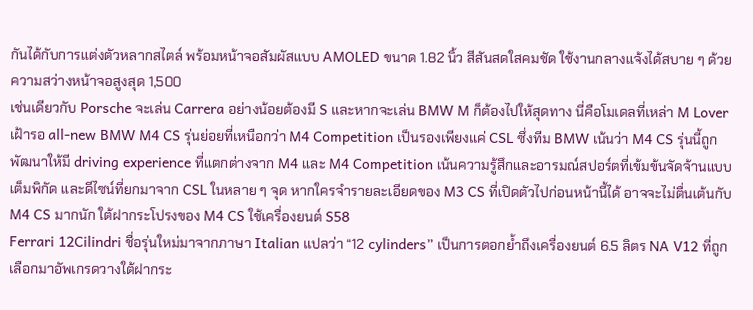กันได้กับการแต่งตัวหลากสไตล์ พร้อมหน้าจอสัมผัสแบบ AMOLED ขนาด 1.82 นิ้ว สีสันสดใสคมชัด ใช้งานกลางแจ้งได้สบาย ๆ ด้วยความสว่างหน้าจอสูงสุด 1,500
เช่นเดียวกับ Porsche จะเล่น Carrera อย่างน้อยต้องมี S และหากจะเล่น BMW M ก็ต้องไปให้สุดทาง นี่คือโมเดลที่เหล่า M Lover เฝ้ารอ all-new BMW M4 CS รุ่นย่อยที่เหนือกว่า M4 Competition เป็นรองเพียงแค่ CSL ซึ่งทีม BMW เน้นว่า M4 CS รุ่นนี้ถูกพัฒนาให้มี driving experience ที่แตกต่างจาก M4 และ M4 Competition เน้นความรู้สึกและอารมณ์สปอร์ตที่เข้มข้นจัดจ้านแบบเต็มพิกัด และดีไซน์ที่ยกมาจาก CSL ในหลาย ๆ จุด หากใครจำรายละเอียดของ M3 CS ที่เปิดตัวไปก่อนหน้านี้ได้ อาจจะไม่ตื่นเต้นกับ M4 CS มากนัก ใต้ฝากระโปรงของ M4 CS ใช้เครื่องยนต์ S58
Ferrari 12Cilindri ชื่อรุ่นใหม่มาจากภาษา Italian แปลว่า “12 cylinders” เป็นการตอกย้ำถึงเครื่องยนต์ 6.5 ลิตร NA V12 ที่ถูกเลือกมาอัพเกรดวางใต้ฝากระ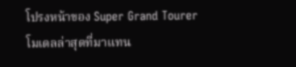โปรงหน้าของ Super Grand Tourer โมเดลล่าสุดที่มาแทน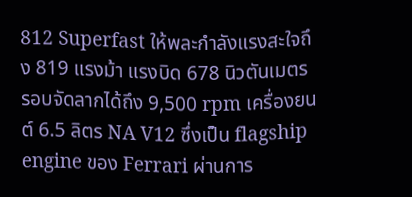812 Superfast ให้พละกำลังแรงสะใจถึง 819 แรงม้า แรงบิด 678 นิวตันเมตร รอบจัดลากได้ถึง 9,500 rpm เครื่องยนต์ 6.5 ลิตร NA V12 ซึ่งเป็น flagship engine ของ Ferrari ผ่านการ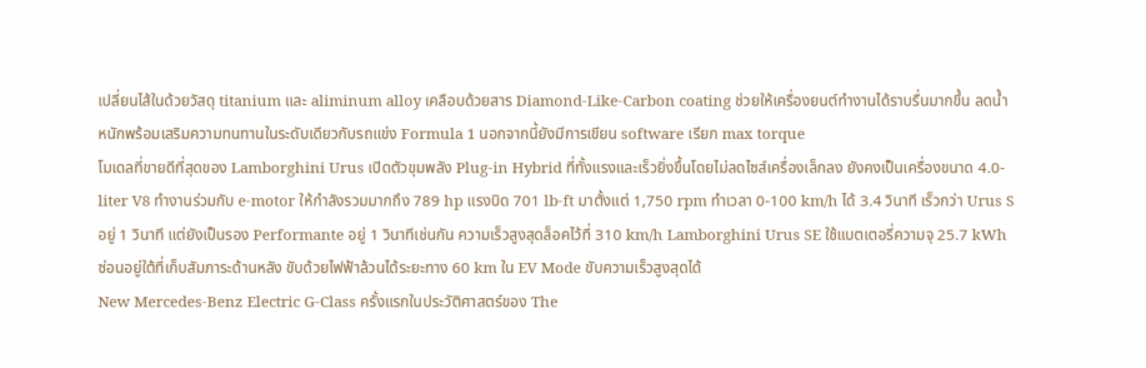เปลี่ยนไส้ในด้วยวัสดุ titanium และ aliminum alloy เคลือบด้วยสาร Diamond-Like-Carbon coating ช่วยให้เครื่องยนต์ทำงานได้ราบรื่นมากขึ้น ลดน้ำหนักพร้อมเสริมความทนทานในระดับเดียวกับรถแข่ง Formula 1 นอกจากนี้ยังมีการเขียน software เรียก max torque
โมเดลที่ขายดีที่สุดของ Lamborghini Urus เปิดตัวขุมพลัง Plug-in Hybrid ที่ทั้งแรงและเร็วยิ่งขึ้นโดยไม่ลดไซส์เครื่องเล็กลง ยังคงเป็นเครื่องขนาด 4.0-liter V8 ทำงานร่วมกับ e-motor ให้กำลังรวมมากถึง 789 hp แรงบิด 701 lb-ft มาตั้งแต่ 1,750 rpm ทำเวลา 0-100 km/h ได้ 3.4 วินาที เร็วกว่า Urus S อยู่ 1 วินาที แต่ยังเป็นรอง Performante อยู่ 1 วินาทีเช่นกัน ความเร็วสูงสุดล็อคไว้ที่ 310 km/h Lamborghini Urus SE ใช้แบตเตอรี่ความจุ 25.7 kWh ซ่อนอยู่ใต้ที่เก็บสัมภาระด้านหลัง ขับด้วยไฟฟ้าล้วนได้ระยะทาง 60 km ใน EV Mode ขับความเร็วสูงสุดได้
New Mercedes-Benz Electric G-Class ครั้งแรกในประวัติศาสตร์ของ The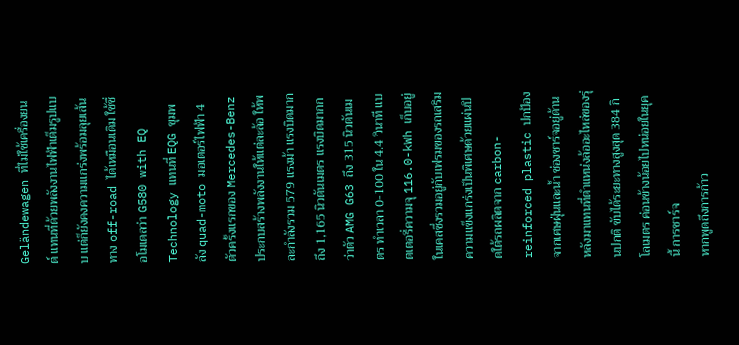Geländewagen ที่ไม่ใช้เครื่องยนต์ แทนที่ด้วยพลังงานไฟฟ้าเต็มรูปแบบ แต่ก็ยังคงความแกร่งพร้อมลุยเส้นทาง off-road ได้เหมือนเดิม ใช้ชื่อโมเดลว่า G580 with EQ Technology แทนที่ EQG ขุมพลัง quad-moto มอเตอร์ไฟฟ้า 4 ตัวครั้งแรกของ Mercedes-Benz ประกบสร้างพลังงานให้แต่ละล้อ ให้พละกำลังรวม 579 แรงม้า แรงบิดมากถึง 1,165 นิวตันเมตร แรงบิดมากกว่าตัว AMG G63 ถึง 315 นิวตันเมตร ทำเวลา 0-100 ใน 4.4 วินาที แบตเตอรี่ความจุ 116.0-kWh เก็บอยู่ในเคสซึ่งรวมอยู่กับเฟรมของรถเสริมความแข็งแกร่งเป็นพิเศษด้วยแผ่นปิดใต้รถผลิตจาก carbon-reinforced plastic ปกป้องจากเศษฝุ่นและน้ำ ช่องชาร์จอยู่ด้านหลังมาแทนที่ตำแหน่งล้ออะไหล่ของรุ่นปกติ ขับได้ระยะทางสูงสุด 384 กิโลเมตร ค่อนข้างน้อยไปหน่อยในยุคนี้ การชาร์จ
หากพูดถึงการก้าว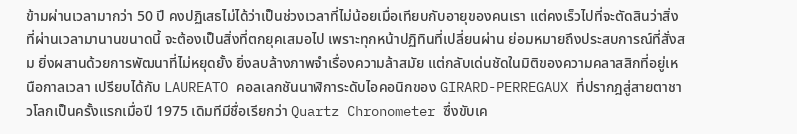ข้ามผ่านเวลามากว่า 50 ปี คงปฏิเสธไม่ได้ว่าเป็นช่วงเวลาที่ไม่น้อยเมื่อเทียบกับอายุของคนเรา แต่คงเร็วไปที่จะตัดสินว่าสิ่งที่ผ่านเวลามานานขนาดนี้ จะต้องเป็นสิ่งที่ตกยุคเสมอไป เพราะทุกหน้าปฏิทินที่เปลี่ยนผ่าน ย่อมหมายถึงประสบการณ์ที่สั่งสม ยิ่งผสานด้วยการพัฒนาที่ไม่หยุดยั้ง ยิ่งลบล้างภาพจำเรื่องความล้าสมัย แต่กลับเด่นชัดในมิติของความคลาสสิกที่อยู่เหนือกาลเวลา เปรียบได้กับ LAUREATO คอลเลกชันนาฬิการะดับไอคอนิกของ GIRARD-PERREGAUX ที่ปรากฎสู่สายตาชาวโลกเป็นครั้งแรกเมื่อปี 1975 เดิมทีมีชื่อเรียกว่า Quartz Chronometer ซึ่งขับเค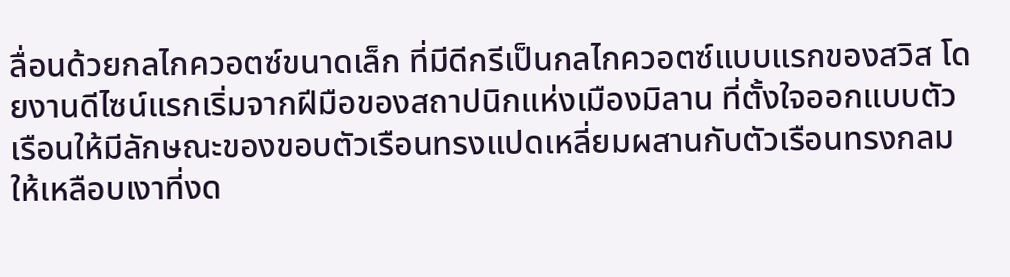ลื่อนด้วยกลไกควอตซ์ขนาดเล็ก ที่มีดีกรีเป็นกลไกควอตซ์แบบแรกของสวิส โดยงานดีไซน์แรกเริ่มจากฝีมือของสถาปนิกแห่งเมืองมิลาน ที่ตั้งใจออกแบบตัวเรือนให้มีลักษณะของขอบตัวเรือนทรงแปดเหลี่ยมผสานกับตัวเรือนทรงกลม ให้เหลือบเงาที่งด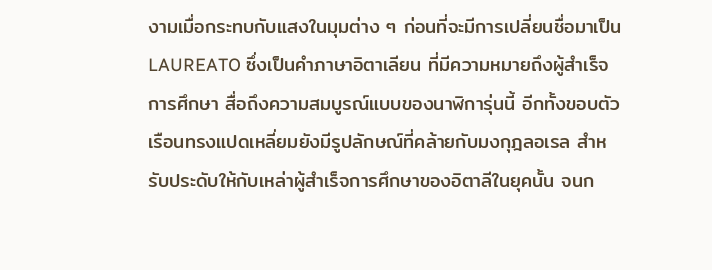งามเมื่อกระทบกับแสงในมุมต่าง ๆ ก่อนที่จะมีการเปลี่ยนชื่อมาเป็น LAUREATO ซึ่งเป็นคำภาษาอิตาเลียน ที่มีความหมายถึงผู้สำเร็จการศึกษา สื่อถึงความสมบูรณ์แบบของนาฬิการุ่นนี้ อีกทั้งขอบตัวเรือนทรงแปดเหลี่ยมยังมีรูปลักษณ์ที่คล้ายกับมงกุฎลอเรล สำหรับประดับให้กับเหล่าผู้สำเร็จการศึกษาของอิตาลีในยุคนั้น จนก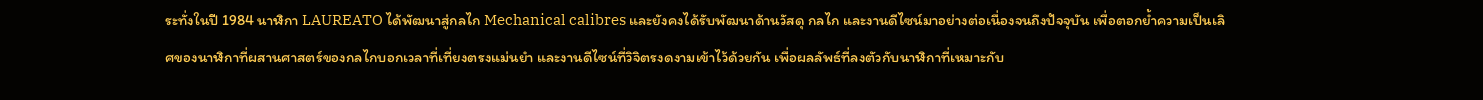ระทั่งในปี 1984 นาฬิกา LAUREATO ได้พัฒนาสู่กลไก Mechanical calibres และยังคงได้รับพัฒนาด้านวัสดุ กลไก และงานดีไซน์มาอย่างต่อเนื่องจนถึงปัจจุบัน เพื่อตอกย้ำความเป็นเลิศของนาฬิกาที่ผสานศาสตร์ของกลไกบอกเวลาที่เที่ยงตรงแม่นยำ และงานดีไซน์ที่วิจิตรงดงามเข้าไว้ด้วยกัน เพื่อผลลัพธ์ที่ลงตัวกับนาฬิกาที่เหมาะกับ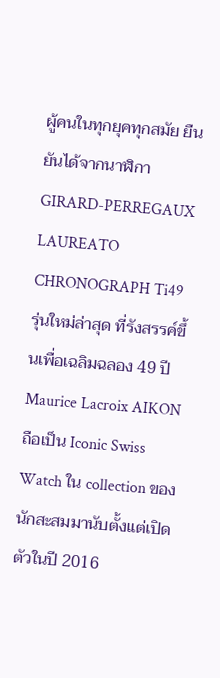ผู้คนในทุกยุคทุกสมัย ยืนยันได้จากนาฬิกา GIRARD-PERREGAUX LAUREATO CHRONOGRAPH Ti49 รุ่นใหม่ล่าสุด ที่รังสรรค์ขึ้นเพื่อเฉลิมฉลอง 49 ปี
Maurice Lacroix AIKON ถือเป็น Iconic Swiss Watch ใน collection ของนักสะสมมานับตั้งแต่เปิดตัวในปี 2016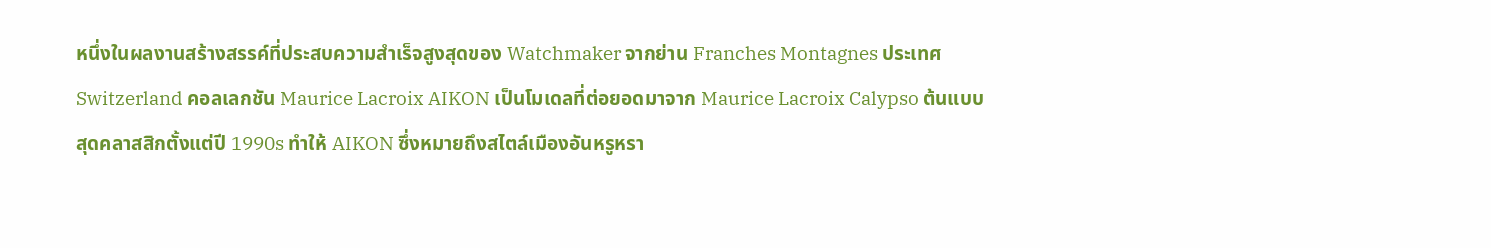หนึ่งในผลงานสร้างสรรค์ที่ประสบความสำเร็จสูงสุดของ Watchmaker จากย่าน Franches Montagnes ประเทศ Switzerland คอลเลกชัน Maurice Lacroix AIKON เป็นโมเดลที่ต่อยอดมาจาก Maurice Lacroix Calypso ต้นแบบสุดคลาสสิกตั้งแต่ปี 1990s ทำให้ AIKON ซึ่งหมายถึงสไตล์เมืองอันหรูหรา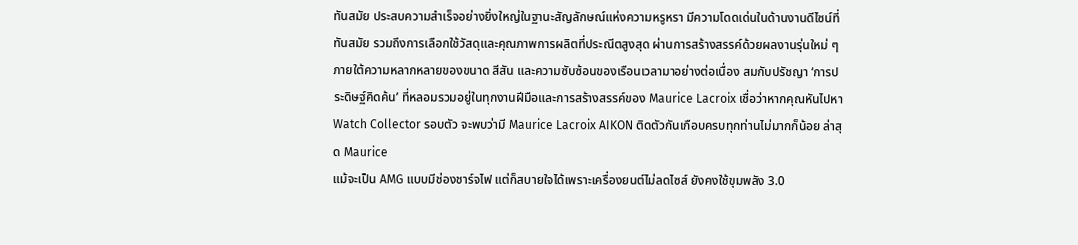ทันสมัย ประสบความสำเร็จอย่างยิ่งใหญ่ในฐานะสัญลักษณ์แห่งความหรูหรา มีความโดดเด่นในด้านงานดีไซน์ที่ทันสมัย รวมถึงการเลือกใช้วัสดุและคุณภาพการผลิตที่ประณีตสูงสุด ผ่านการสร้างสรรค์ด้วยผลงานรุ่นใหม่ ๆ ภายใต้ความหลากหลายของขนาด สีสัน และความซับซ้อนของเรือนเวลามาอย่างต่อเนื่อง สมกับปรัชญา ‘การประดิษฐ์คิดค้น’ ที่หลอมรวมอยู่ในทุกงานฝีมือและการสร้างสรรค์ของ Maurice Lacroix เชื่อว่าหากคุณหันไปหา Watch Collector รอบตัว จะพบว่ามี Maurice Lacroix AIKON ติดตัวกันเกือบครบทุกท่านไม่มากก็น้อย ล่าสุด Maurice
แม้จะเป็น AMG แบบมีช่องชาร์จไฟ แต่ก็สบายใจได้เพราะเครื่องยนต์ไม่ลดไซส์ ยังคงใช้ขุมพลัง 3.0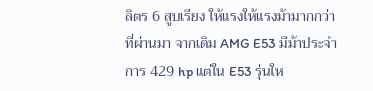ลิตร 6 สูบเรียง ให้แรงให้แรงม้ามากกว่าที่ผ่านมา จากเดิม AMG E53 มีม้าประจำการ 429 hp แต่ใน E53 รุ่นให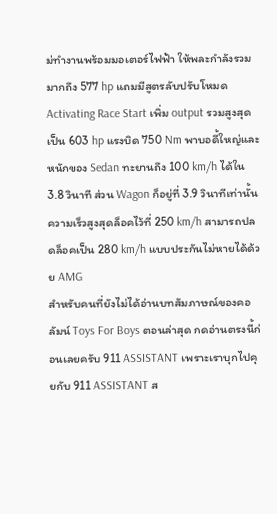ม่ทำงานพร้อมมอเตอร์ไฟฟ้า ให้พละกำลังรวมมากถึง 577 hp แถมมีสูตรลับปรับโหมด Activating Race Start เพิ่ม output รวมสูงสุดเป็น 603 hp แรงบิด 750 Nm พาบอดี้ใหญ่และหนักของ Sedan ทะยานถึง 100 km/h ได้ใน 3.8 วินาที ส่วน Wagon ก็อยู่ที่ 3.9 วินาทีเท่านั้น ความเร็วสูงสุดล็อคไว้ที่ 250 km/h สามารถปลดล็อคเป็น 280 km/h แบบประกันไม่หายได้ด้วย AMG
สำหรับคนที่ยังไม่ได้อ่านบทสัมภาษณ์ของคอลัมน์ Toys For Boys ตอนล่าสุด กดอ่านตรงนี้ก่อนเลยครับ 911 ASSISTANT เพราะเราบุกไปคุยกับ 911 ASSISTANT ส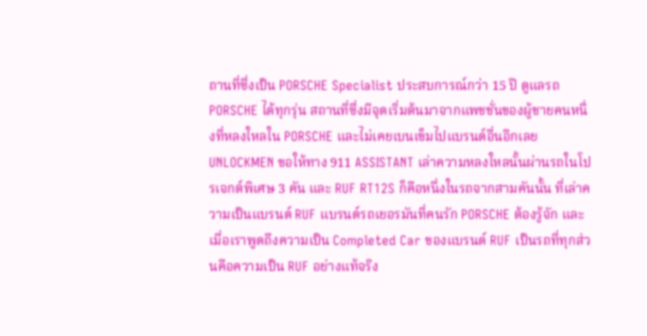ถานที่ซึ่งเป็น PORSCHE Specialist ประสบการณ์กว่า 15 ปี ดูแลรถ PORSCHE ได้ทุกรุ่น สถานที่ซึ่งมีจุดเริ่มต้นมาจากแพชชั่นของผู้ชายคนหนึ่งที่หลงใหลใน PORSCHE และไม่เคยเบนเข็มไปแบรนด์อื่นอีกเลย UNLOCKMEN ขอให้ทาง 911 ASSISTANT เล่าความหลงใหลนั้นผ่านรถในโปรเจกต์พิเศษ 3 คัน และ RUF RT12S ก็คือหนึ่งในรถจากสามคันนั้น ที่เล่าความเป็นแบรนด์ RUF แบรนด์รถเยอรมันที่คนรัก PORSCHE ต้องรู้จัก และเมื่อเราพูดถึงความเป็น Completed Car ของแบรนด์ RUF เป็นรถที่ทุกส่วนคือความเป็น RUF อย่างแท้จริง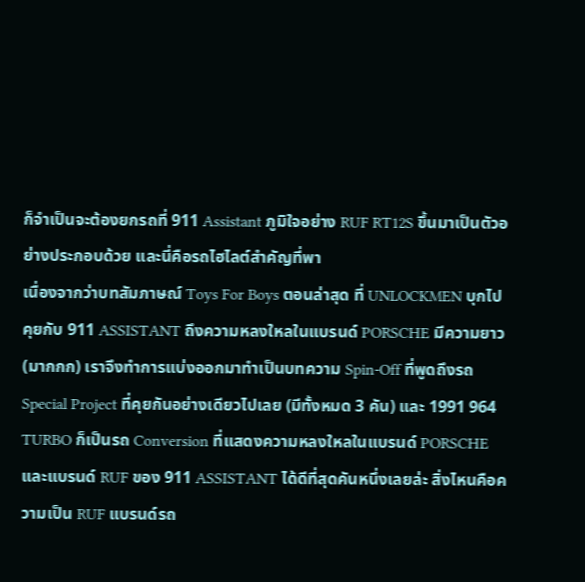ก็จำเป็นจะต้องยกรถที่ 911 Assistant ภูมิใจอย่าง RUF RT12S ขึ้นมาเป็นตัวอย่างประกอบด้วย และนี่คือรถไฮไลต์สำคัญที่พา
เนื่องจากว่าบทสัมภาษณ์ Toys For Boys ตอนล่าสุด ที่ UNLOCKMEN บุกไปคุยกับ 911 ASSISTANT ถึงความหลงใหลในแบรนด์ PORSCHE มีความยาว (มากกก) เราจึงทำการแบ่งออกมาทำเป็นบทความ Spin-Off ที่พูดถึงรถ Special Project ที่คุยกันอย่างเดียวไปเลย (มีทั้งหมด 3 คัน) และ 1991 964 TURBO ก็เป็นรถ Conversion ที่แสดงความหลงใหลในแบรนด์ PORSCHE และแบรนด์ RUF ของ 911 ASSISTANT ได้ดีที่สุดคันหนึ่งเลยล่ะ สิ่งไหนคือความเป็น RUF แบรนด์รถ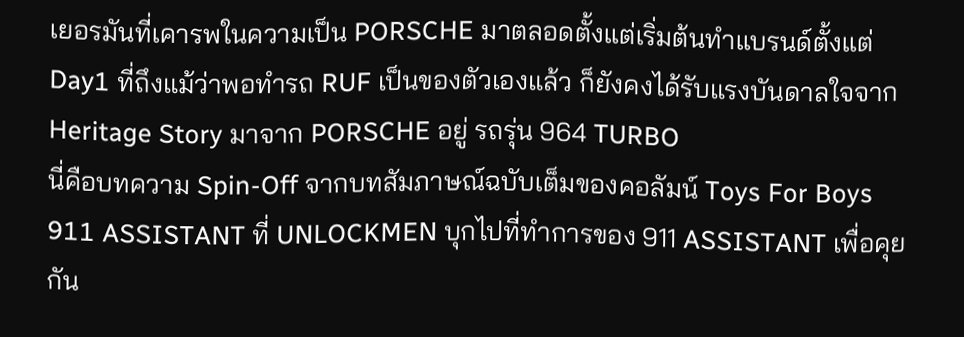เยอรมันที่เคารพในความเป็น PORSCHE มาตลอดตั้งแต่เริ่มต้นทำแบรนด์ตั้งแต่ Day1 ที่ถึงแม้ว่าพอทำรถ RUF เป็นของตัวเองแล้ว ก็ยังคงได้รับแรงบันดาลใจจาก Heritage Story มาจาก PORSCHE อยู่ รถรุ่น 964 TURBO
นี่คือบทความ Spin-Off จากบทสัมภาษณ์ฉบับเต็มของคอลัมน์ Toys For Boys 911 ASSISTANT ที่ UNLOCKMEN บุกไปที่ทำการของ 911 ASSISTANT เพื่อคุยกัน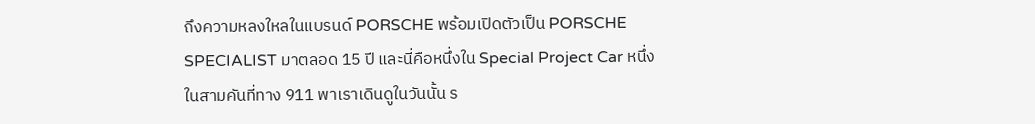ถึงความหลงใหลในแบรนด์ PORSCHE พร้อมเปิดตัวเป็น PORSCHE SPECIALIST มาตลอด 15 ปี และนี่คือหนึ่งใน Special Project Car หนึ่งในสามคันที่ทาง 911 พาเราเดินดูในวันนั้น ร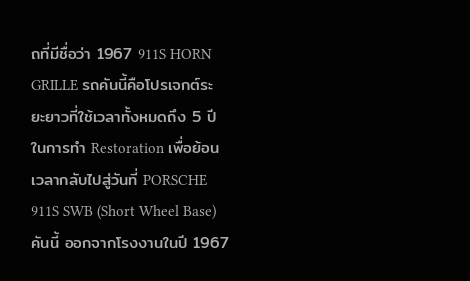ถที่มีชื่อว่า 1967 911S HORN GRILLE รถคันนี้คือโปรเจกต์ระยะยาวที่ใช้เวลาทั้งหมดถึง 5 ปี ในการทำ Restoration เพื่อย้อนเวลากลับไปสู่วันที่ PORSCHE 911S SWB (Short Wheel Base) คันนี้ ออกจากโรงงานในปี 1967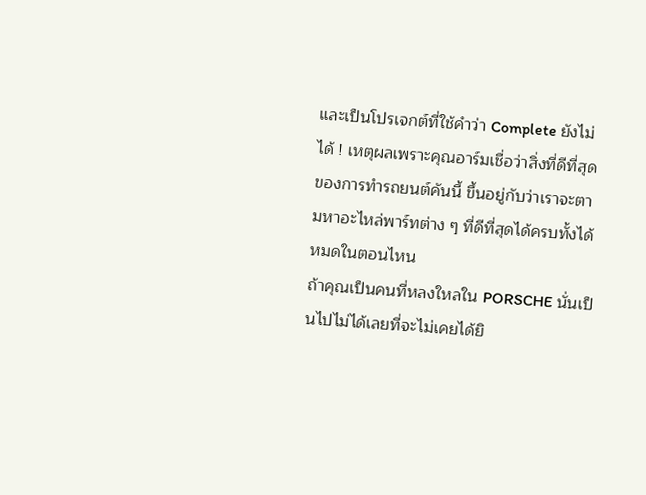และเป็นโปรเจกต์ที่ใช้คำว่า Complete ยังไม่ได้ ! เหตุผลเพราะคุณอาร์มเชื่อว่าสิ่งที่ดีที่สุดของการทำรถยนต์คันนี้ ขึ้นอยู่กับว่าเราจะตามหาอะไหล่พาร์ทต่าง ๆ ที่ดีที่สุดได้ครบทั้งได้หมดในตอนไหน
ถ้าคุณเป็นคนที่หลงใหลใน PORSCHE นั่นเป็นไปไม่ได้เลยที่จะไม่เคยได้ยิ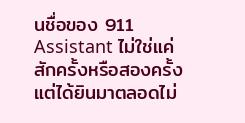นชื่อของ 911 Assistant ไม่ใช่แค่สักครั้งหรือสองครั้ง แต่ได้ยินมาตลอดไม่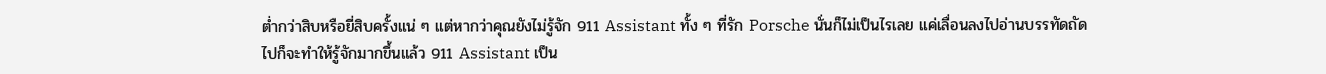ต่ำกว่าสิบหรือยี่สิบครั้งแน่ ๆ แต่หากว่าคุณยังไม่รู้จัก 911 Assistant ทั้ง ๆ ที่รัก Porsche นั่นก็ไม่เป็นไรเลย แค่เลื่อนลงไปอ่านบรรทัดถัดไปก็จะทำให้รู้จักมากขึ้นแล้ว 911 Assistant เป็น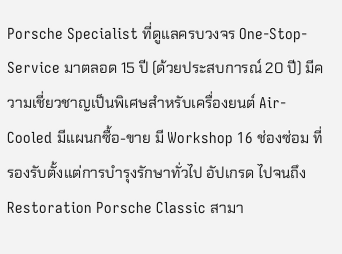Porsche Specialist ที่ดูแลครบวงจร One-Stop-Service มาตลอด 15 ปี (ด้วยประสบการณ์ 20 ปี) มีความเชี่ยวชาญเป็นพิเศษสำหรับเครื่องยนต์ Air-Cooled มีแผนกซื้อ-ขาย มี Workshop 16 ช่องซ่อม ที่รองรับตั้งแต่การบำรุงรักษาทั่วไป อัปเกรด ไปจนถึง Restoration Porsche Classic สามา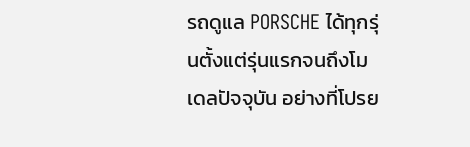รถดูแล PORSCHE ได้ทุกรุ่นตั้งแต่รุ่นแรกจนถึงโมเดลปัจจุบัน อย่างที่โปรย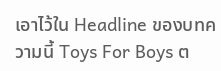เอาไว้ใน Headline ของบทความนี้ Toys For Boys ต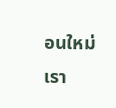อนใหม่เรา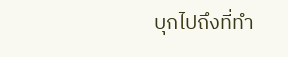บุกไปถึงที่ทำ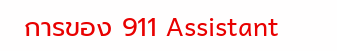การของ 911 Assistant